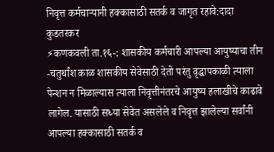निवृत्त कर्मचाऱ्यानी हक्कासाठी सतर्क व जागृत रहावे:दादा कुडतरकर
⚡कणकवली ता.१६-: शासकीय कर्मचारी आपल्या आयुष्याचा तीन -चतुर्थांश काळ शासकीय सेवेसाठी देतो परंतु वृद्धापकाळी त्याला पेन्शन न मिळाल्यास त्याला निवृत्तीनंतरचे आयुष्य हलाखीचे काढावे लागेल. यासाठी सध्या सेवेत असलेले व निवृत्त झालेल्या सर्वांनी आपल्या हक्कासाठी सतर्क व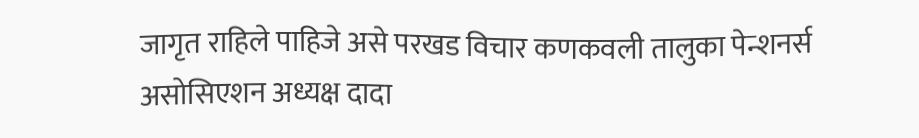जागृत राहिले पाहिजे असे परखड विचार कणकवली तालुका पेन्शनर्स असोसिएशन अध्यक्ष दादा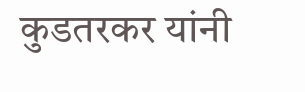कुडतरकर यांनी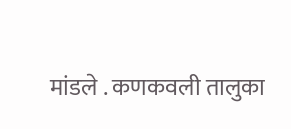मांडले . कणकवली तालुका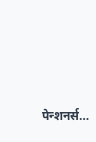पेन्शनर्स…